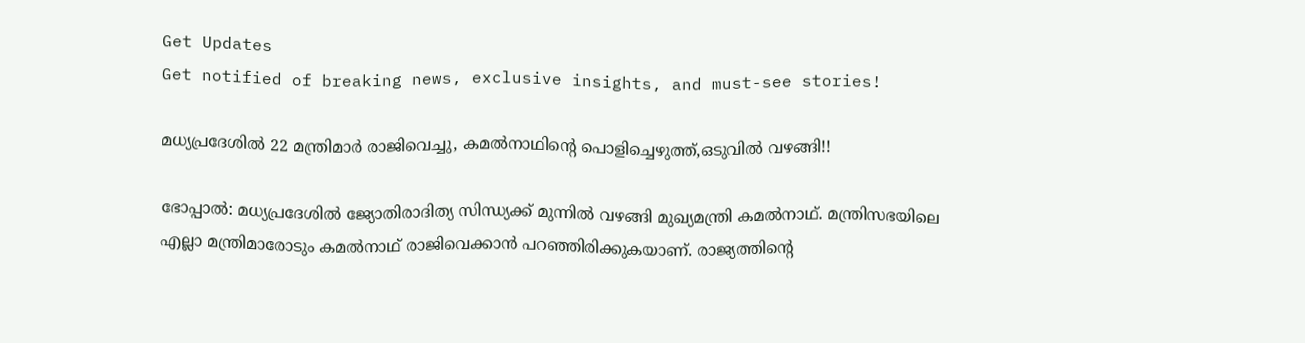Get Updates
Get notified of breaking news, exclusive insights, and must-see stories!

മധ്യപ്രദേശില്‍ 22 മന്ത്രിമാര്‍ രാജിവെച്ചു, കമല്‍നാഥിന്റെ പൊളിച്ചെഴുത്ത്,ഒടുവില്‍ വഴങ്ങി!!

ഭോപ്പാല്‍: മധ്യപ്രദേശില്‍ ജ്യോതിരാദിത്യ സിന്ധ്യക്ക് മുന്നില്‍ വഴങ്ങി മുഖ്യമന്ത്രി കമല്‍നാഥ്. മന്ത്രിസഭയിലെ എല്ലാ മന്ത്രിമാരോടും കമല്‍നാഥ് രാജിവെക്കാന്‍ പറഞ്ഞിരിക്കുകയാണ്. രാജ്യത്തിന്റെ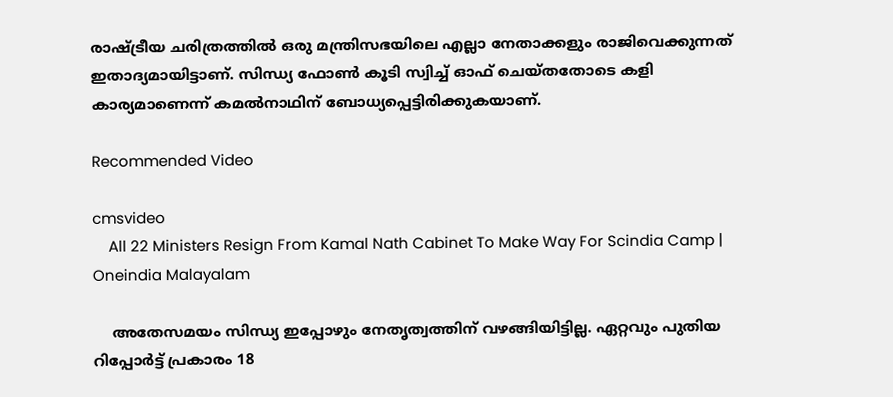രാഷ്ട്രീയ ചരിത്രത്തില്‍ ഒരു മന്ത്രിസഭയിലെ എല്ലാ നേതാക്കളും രാജിവെക്കുന്നത് ഇതാദ്യമായിട്ടാണ്. സിന്ധ്യ ഫോണ്‍ കൂടി സ്വിച്ച് ഓഫ് ചെയ്തതോടെ കളി കാര്യമാണെന്ന് കമല്‍നാഥിന് ബോധ്യപ്പെട്ടിരിക്കുകയാണ്.

Recommended Video

cmsvideo
    All 22 Ministers Resign From Kamal Nath Cabinet To Make Way For Scindia Camp | Oneindia Malayalam

    അതേസമയം സിന്ധ്യ ഇപ്പോഴും നേതൃത്വത്തിന് വഴങ്ങിയിട്ടില്ല. ഏറ്റവും പുതിയ റിപ്പോര്‍ട്ട് പ്രകാരം 18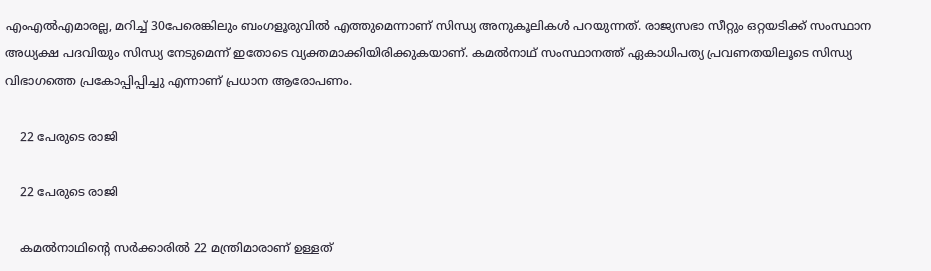എംഎല്‍എമാരല്ല, മറിച്ച് 30പേരെങ്കിലും ബംഗളൂരുവില്‍ എത്തുമെന്നാണ് സിന്ധ്യ അനുകൂലികള്‍ പറയുന്നത്. രാജ്യസഭാ സീറ്റും ഒറ്റയടിക്ക് സംസ്ഥാന അധ്യക്ഷ പദവിയും സിന്ധ്യ നേടുമെന്ന് ഇതോടെ വ്യക്തമാക്കിയിരിക്കുകയാണ്. കമല്‍നാഥ് സംസ്ഥാനത്ത് ഏകാധിപത്യ പ്രവണതയിലൂടെ സിന്ധ്യ വിഭാഗത്തെ പ്രകോപ്പിപ്പിച്ചു എന്നാണ് പ്രധാന ആരോപണം.

    22 പേരുടെ രാജി

    22 പേരുടെ രാജി

    കമല്‍നാഥിന്റെ സര്‍ക്കാരില്‍ 22 മന്ത്രിമാരാണ് ഉള്ളത്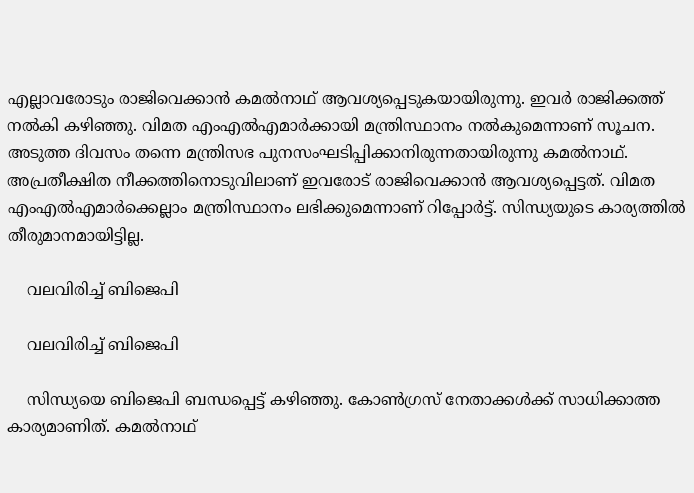എല്ലാവരോടും രാജിവെക്കാന്‍ കമല്‍നാഥ് ആവശ്യപ്പെടുകയായിരുന്നു. ഇവര്‍ രാജിക്കത്ത് നല്‍കി കഴിഞ്ഞു. വിമത എംഎല്‍എമാര്‍ക്കായി മന്ത്രിസ്ഥാനം നല്‍കുമെന്നാണ് സൂചന. അടുത്ത ദിവസം തന്നെ മന്ത്രിസഭ പുനസംഘടിപ്പിക്കാനിരുന്നതായിരുന്നു കമല്‍നാഥ്. അപ്രതീക്ഷിത നീക്കത്തിനൊടുവിലാണ് ഇവരോട് രാജിവെക്കാന്‍ ആവശ്യപ്പെട്ടത്. വിമത എംഎല്‍എമാര്‍ക്കെല്ലാം മന്ത്രിസ്ഥാനം ലഭിക്കുമെന്നാണ് റിപ്പോര്‍ട്ട്. സിന്ധ്യയുടെ കാര്യത്തില്‍ തീരുമാനമായിട്ടില്ല.

    വലവിരിച്ച് ബിജെപി

    വലവിരിച്ച് ബിജെപി

    സിന്ധ്യയെ ബിജെപി ബന്ധപ്പെട്ട് കഴിഞ്ഞു. കോണ്‍ഗ്രസ് നേതാക്കള്‍ക്ക് സാധിക്കാത്ത കാര്യമാണിത്. കമല്‍നാഥ്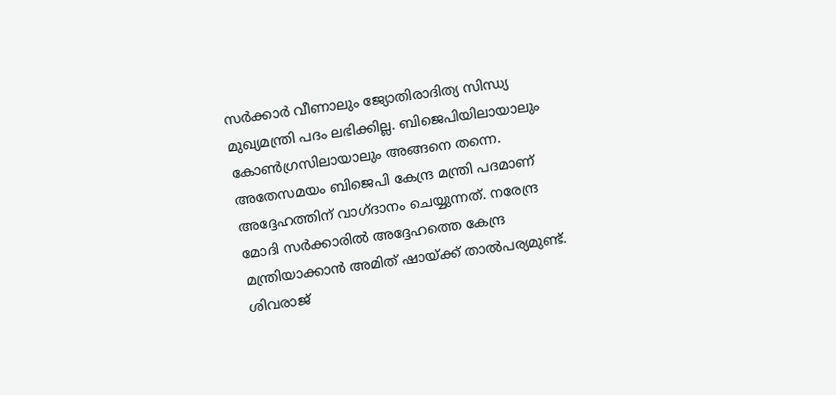സര്‍ക്കാര്‍ വീണാലും ജ്യോതിരാദിത്യ സിന്ധ്യ മുഖ്യമന്ത്രി പദം ലഭിക്കില്ല. ബിജെപിയിലായാലും കോണ്‍ഗ്രസിലായാലും അങ്ങനെ തന്നെ. അതേസമയം ബിജെപി കേന്ദ്ര മന്ത്രി പദമാണ് അദ്ദേഹത്തിന് വാഗ്ദാനം ചെയ്യുന്നത്. നരേന്ദ്ര മോദി സര്‍ക്കാരില്‍ അദ്ദേഹത്തെ കേന്ദ്ര മന്ത്രിയാക്കാന്‍ അമിത് ഷായ്ക്ക് താല്‍പര്യമുണ്ട്. ശിവരാജ്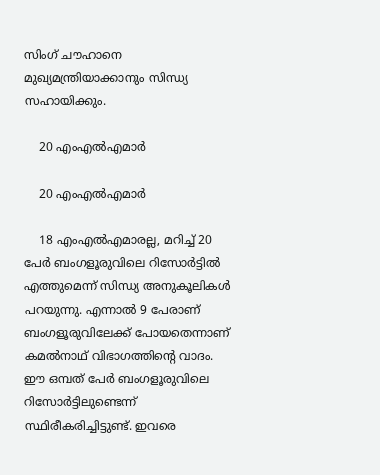സിംഗ് ചൗഹാനെ മുഖ്യമന്ത്രിയാക്കാനും സിന്ധ്യ സഹായിക്കും.

    20 എംഎല്‍എമാര്‍

    20 എംഎല്‍എമാര്‍

    18 എംഎല്‍എമാരല്ല, മറിച്ച് 20 പേര്‍ ബംഗളൂരുവിലെ റിസോര്‍ട്ടില്‍ എത്തുമെന്ന് സിന്ധ്യ അനുകൂലികള്‍ പറയുന്നു. എന്നാല്‍ 9 പേരാണ് ബംഗളൂരുവിലേക്ക് പോയതെന്നാണ് കമല്‍നാഥ് വിഭാഗത്തിന്റെ വാദം. ഈ ഒമ്പത് പേര്‍ ബംഗളൂരുവിലെ റിസോര്‍ട്ടിലുണ്ടെന്ന് സ്ഥിരീകരിച്ചിട്ടുണ്ട്. ഇവരെ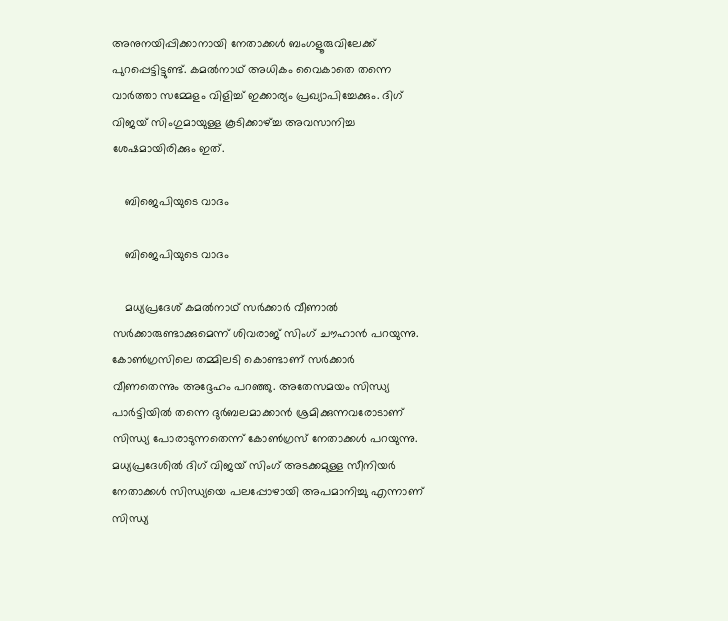അനുനയിപ്പിക്കാനായി നേതാക്കള്‍ ബംഗളൂരുവിലേക്ക് പുറപ്പെട്ടിട്ടുണ്ട്. കമല്‍നാഥ് അധികം വൈകാതെ തന്നെ വാര്‍ത്താ സമ്മേളം വിളിച്ച് ഇക്കാര്യം പ്രഖ്യാപിച്ചേക്കും. ദിഗ് വിജയ് സിംഗുമായുള്ള കൂടിക്കാഴ്ച്ച അവസാനിച്ച ശേഷമായിരിക്കും ഇത്.

    ബിജെപിയുടെ വാദം

    ബിജെപിയുടെ വാദം

    മധ്യപ്രദേശ് കമല്‍നാഥ് സര്‍ക്കാര്‍ വീണാല്‍ സര്‍ക്കാരുണ്ടാക്കുമെന്ന് ശിവരാജ് സിംഗ് ചൗഹാന്‍ പറയുന്നു. കോണ്‍ഗ്രസിലെ തമ്മിലടി കൊണ്ടാണ് സര്‍ക്കാര്‍ വീണതെന്നും അദ്ദേഹം പറഞ്ഞു. അതേസമയം സിന്ധ്യ പാര്‍ട്ടിയില്‍ തന്നെ ദുര്‍ബലമാക്കാന്‍ ശ്രമിക്കുന്നവരോടാണ് സിന്ധ്യ പോരാടുന്നതെന്ന് കോണ്‍ഗ്രസ് നേതാക്കള്‍ പറയുന്നു. മധ്യപ്രദേശില്‍ ദിഗ് വിജയ് സിംഗ് അടക്കമുള്ള സീനിയര്‍ നേതാക്കള്‍ സിന്ധ്യയെ പലപ്പോഴായി അപമാനിച്ചു എന്നാണ് സിന്ധ്യ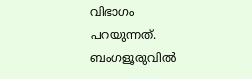വിഭാഗം പറയുന്നത്. ബംഗളൂരുവില്‍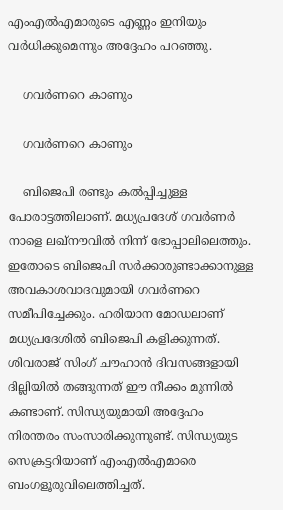എംഎല്‍എമാരുടെ എണ്ണം ഇനിയും വര്‍ധിക്കുമെന്നും അദ്ദേഹം പറഞ്ഞു.

    ഗവര്‍ണറെ കാണും

    ഗവര്‍ണറെ കാണും

    ബിജെപി രണ്ടും കല്‍പ്പിച്ചുള്ള പോരാട്ടത്തിലാണ്. മധ്യപ്രദേശ് ഗവര്‍ണര്‍ നാളെ ലഖ്‌നൗവില്‍ നിന്ന് ഭോപ്പാലിലെത്തും. ഇതോടെ ബിജെപി സര്‍ക്കാരുണ്ടാക്കാനുള്ള അവകാശവാദവുമായി ഗവര്‍ണറെ സമീപിച്ചേക്കും. ഹരിയാന മോഡലാണ് മധ്യപ്രദേശില്‍ ബിജെപി കളിക്കുന്നത്. ശിവരാജ് സിംഗ് ചൗഹാന്‍ ദിവസങ്ങളായി ദില്ലിയില്‍ തങ്ങുന്നത് ഈ നീക്കം മുന്നില്‍ കണ്ടാണ്. സിന്ധ്യയുമായി അദ്ദേഹം നിരന്തരം സംസാരിക്കുന്നുണ്ട്. സിന്ധ്യയുട സെക്രട്ടറിയാണ് എംഎല്‍എമാരെ ബംഗളൂരുവിലെത്തിച്ചത്.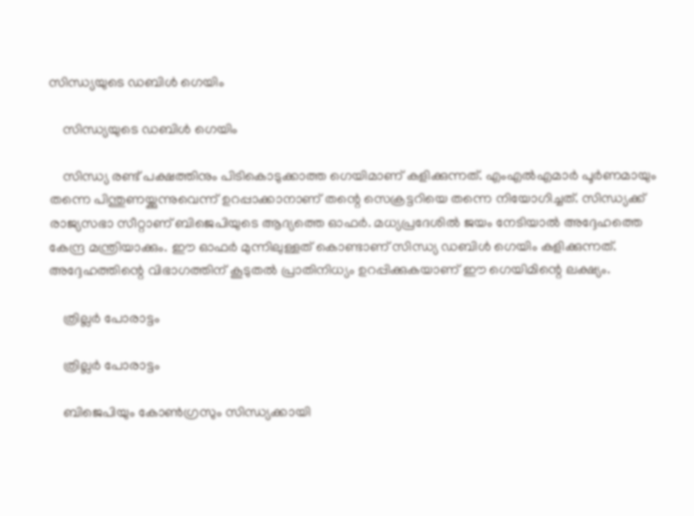സിന്ധ്യയുടെ ഡബിള്‍ ഗെയിം

    സിന്ധ്യയുടെ ഡബിള്‍ ഗെയിം

    സിന്ധ്യ രണ്ട് പക്ഷത്തിനും പിടികൊടുക്കാത്ത ഗെയിമാണ് കളിക്കുന്നത്. എംഎല്‍എമാര്‍ പൂര്‍ണമായും തന്നെ പിന്തുണയ്ക്കുന്നുവെന്ന് ഉറപ്പാക്കാനാണ് തന്റെ സെക്രട്ടറിയെ തന്നെ നിയോഗിച്ചത്. സിന്ധ്യക്ക് രാജ്യസഭാ സീറ്റാണ് ബിജെപിയുടെ ആദ്യത്തെ ഓഫര്‍. മധ്യപ്രദേശില്‍ ജയം നേടിയാല്‍ അദ്ദേഹത്തെ കേന്ദ്ര മന്ത്രിയാക്കും. ഈ ഓഫര്‍ മുന്നിലുള്ളത് കൊണ്ടാണ് സിന്ധ്യ ഡബിള്‍ ഗെയിം കളിക്കുന്നത്. അദ്ദേഹത്തിന്റെ വിഭാഗത്തിന് കൂടുതല്‍ പ്രാതിനിധ്യം ഉറപ്പിക്കുകയാണ് ഈ ഗെയിമിന്റെ ലക്ഷ്യം.

    ത്രില്ലര്‍ പോരാട്ടം

    ത്രില്ലര്‍ പോരാട്ടം

    ബിജെപിയും കോണ്‍ഗ്രസും സിന്ധ്യക്കായി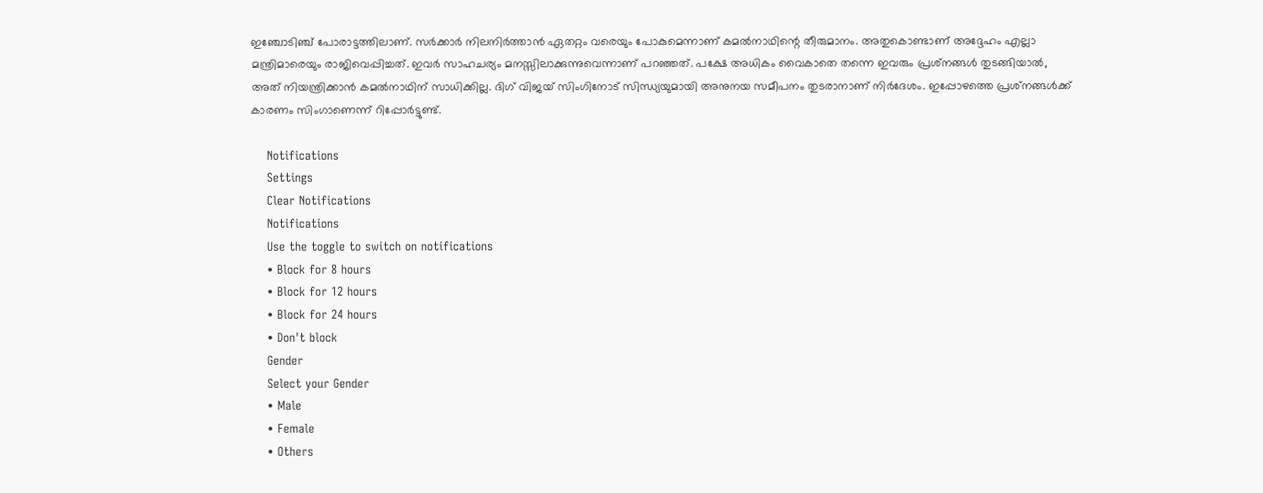ഇഞ്ചോടിഞ്ച് പോരാട്ടത്തിലാണ്. സര്‍ക്കാര്‍ നിലനിര്‍ത്താന്‍ ഏതറ്റം വരെയും പോകുമെന്നാണ് കമല്‍നാഥിന്റെ തീരുമാനം. അതുകൊണ്ടാണ് അദ്ദേഹം എല്ലാ മന്ത്രിമാരെയും രാജിവെപ്പിച്ചത്. ഇവര്‍ സാഹചര്യം മനസ്സിലാക്കുന്നുവെന്നാണ് പറഞ്ഞത്. പക്ഷേ അധികം വൈകാതെ തന്നെ ഇവരും പ്രശ്‌നങ്ങള്‍ തുടങ്ങിയാല്‍, അത് നിയന്ത്രിക്കാന്‍ കമല്‍നാഥിന് സാധിക്കില്ല. ദിഗ് വിജയ് സിംഗിനോട് സിന്ധ്യയുമായി അനുനയ സമീപനം തുടരാനാണ് നിര്‍ദേശം. ഇപ്പോഴത്തെ പ്രശ്‌നങ്ങള്‍ക്ക് കാരണം സിംഗാണെന്ന് റിപ്പോര്‍ട്ടുണ്ട്.

    Notifications
    Settings
    Clear Notifications
    Notifications
    Use the toggle to switch on notifications
    • Block for 8 hours
    • Block for 12 hours
    • Block for 24 hours
    • Don't block
    Gender
    Select your Gender
    • Male
    • Female
    • Others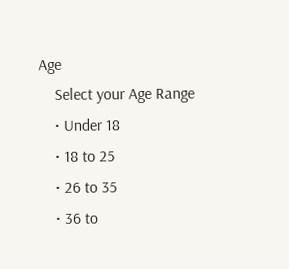Age
    Select your Age Range
    • Under 18
    • 18 to 25
    • 26 to 35
    • 36 to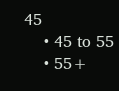45
    • 45 to 55
    • 55+